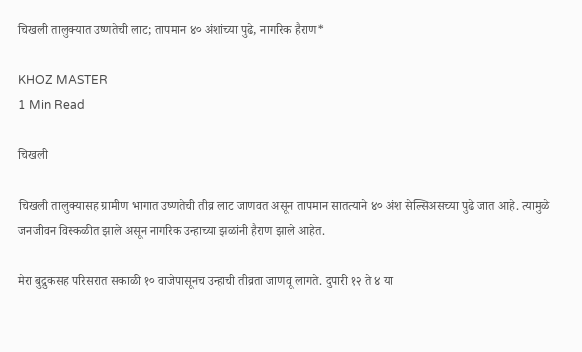चिखली तालुक्यात उष्णतेची लाट; तापमान ४० अंशांच्या पुढे, नागरिक हैराण*

KHOZ MASTER
1 Min Read

चिखली

चिखली तालुक्यासह ग्रामीण भागात उष्णतेची तीव्र लाट जाणवत असून तापमान सातत्याने ४० अंश सेल्सिअसच्या पुढे जात आहे. त्यामुळे जनजीवन विस्कळीत झाले असून नागरिक उन्हाच्या झळांनी हैराण झाले आहेत.

मेरा बुद्रुकसह परिसरात सकाळी १० वाजेपासूनच उन्हाची तीव्रता जाणवू लागते. दुपारी १२ ते ४ या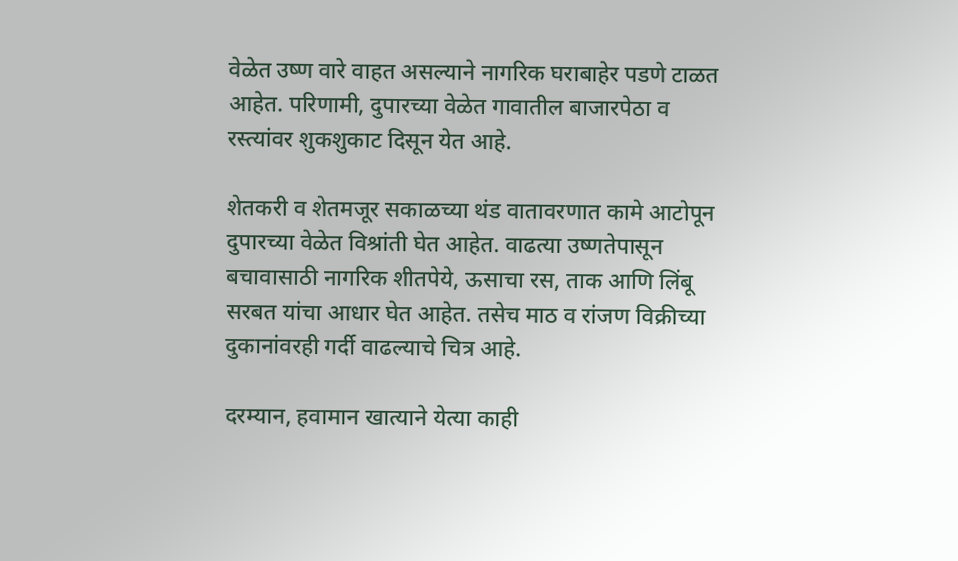वेळेत उष्ण वारे वाहत असल्याने नागरिक घराबाहेर पडणे टाळत आहेत. परिणामी, दुपारच्या वेळेत गावातील बाजारपेठा व रस्त्यांवर शुकशुकाट दिसून येत आहे.

शेतकरी व शेतमजूर सकाळच्या थंड वातावरणात कामे आटोपून दुपारच्या वेळेत विश्रांती घेत आहेत. वाढत्या उष्णतेपासून बचावासाठी नागरिक शीतपेये, ऊसाचा रस, ताक आणि लिंबू सरबत यांचा आधार घेत आहेत. तसेच माठ व रांजण विक्रीच्या दुकानांवरही गर्दी वाढल्याचे चित्र आहे.

दरम्यान, हवामान खात्याने येत्या काही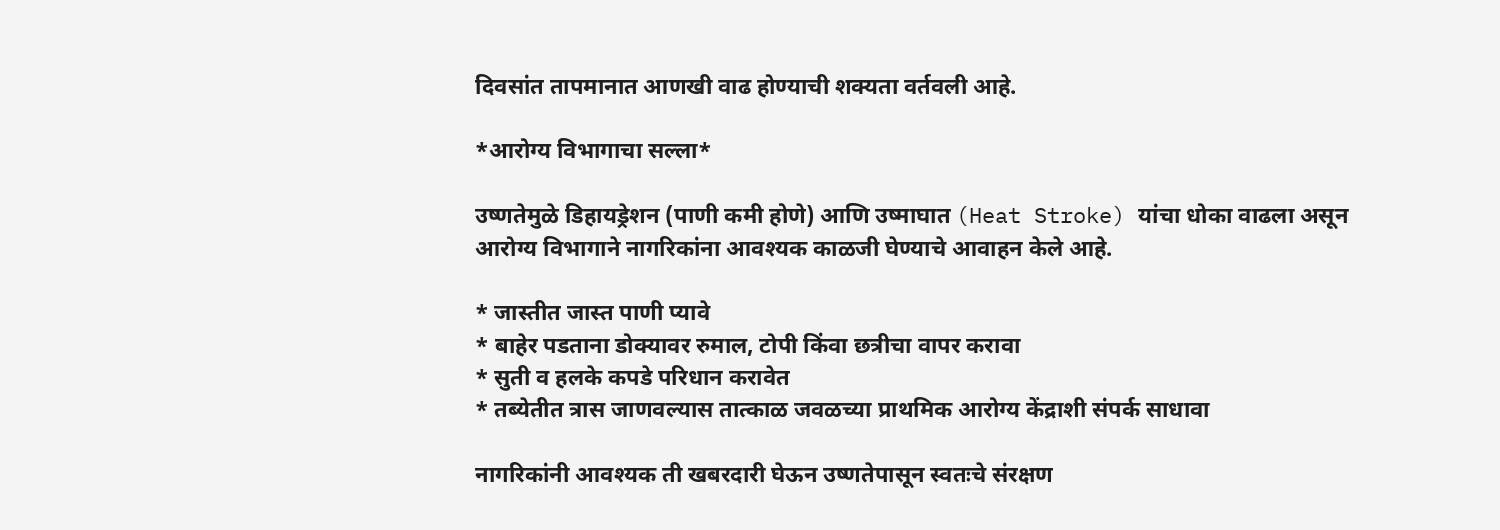दिवसांत तापमानात आणखी वाढ होण्याची शक्यता वर्तवली आहे.

*आरोग्य विभागाचा सल्ला*

उष्णतेमुळे डिहायड्रेशन (पाणी कमी होणे) आणि उष्माघात (Heat Stroke) यांचा धोका वाढला असून आरोग्य विभागाने नागरिकांना आवश्यक काळजी घेण्याचे आवाहन केले आहे.

* जास्तीत जास्त पाणी प्यावे
* बाहेर पडताना डोक्यावर रुमाल, टोपी किंवा छत्रीचा वापर करावा
* सुती व हलके कपडे परिधान करावेत
* तब्येतीत त्रास जाणवल्यास तात्काळ जवळच्या प्राथमिक आरोग्य केंद्राशी संपर्क साधावा

नागरिकांनी आवश्यक ती खबरदारी घेऊन उष्णतेपासून स्वतःचे संरक्षण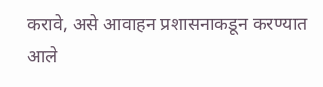करावे, असे आवाहन प्रशासनाकडून करण्यात आले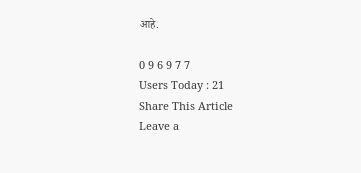आहे.

0 9 6 9 7 7
Users Today : 21
Share This Article
Leave a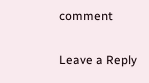comment

Leave a Reply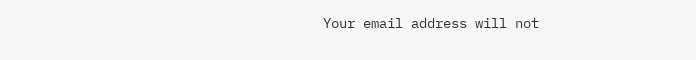Your email address will not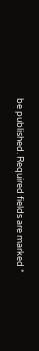be published. Required fields are marked *